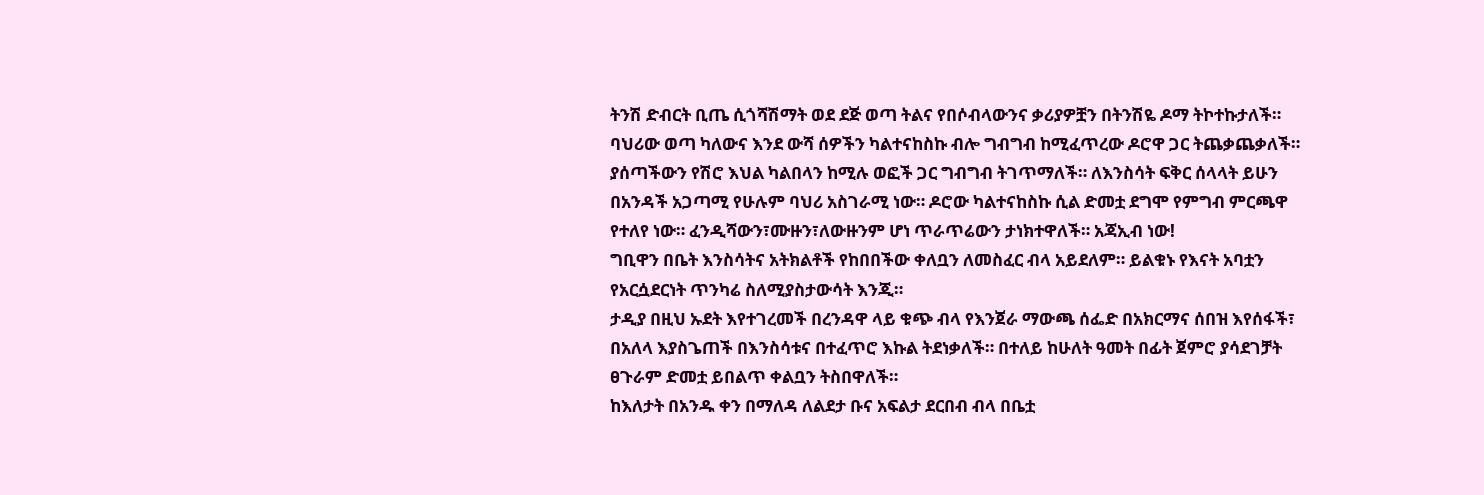ትንሽ ድብርት ቢጤ ሲጎሻሽማት ወደ ደጅ ወጣ ትልና የበሶብላውንና ቃሪያዎቿን በትንሽዬ ዶማ ትኮተኩታለች። ባህሪው ወጣ ካለውና እንደ ውሻ ሰዎችን ካልተናከስኩ ብሎ ግብግብ ከሚፈጥረው ዶሮዋ ጋር ትጨቃጨቃለች። ያሰጣችውን የሽሮ እህል ካልበላን ከሚሉ ወፎች ጋር ግብግብ ትገጥማለች። ለእንስሳት ፍቅር ሰላላት ይሁን በአንዳች አጋጣሚ የሁሉም ባህሪ አስገራሚ ነው። ዶሮው ካልተናከስኩ ሲል ድመቷ ደግሞ የምግብ ምርጫዋ የተለየ ነው። ፈንዲሻውን፣ሙዙን፣ለውዙንም ሆነ ጥራጥሬውን ታነክተዋለች። አጃኢብ ነው!
ግቢዋን በቤት እንስሳትና አትክልቶች የከበበችው ቀለቧን ለመስፈር ብላ አይደለም። ይልቁኑ የእናት አባቷን የአርሷደርነት ጥንካሬ ስለሚያስታውሳት እንጂ።
ታዲያ በዚህ ኡደት እየተገረመች በረንዳዋ ላይ ቁጭ ብላ የእንጀራ ማውጫ ሰፌድ በአክርማና ሰበዝ እየሰፋች፣ በአለላ እያስጌጠች በእንስሳቱና በተፈጥሮ እኩል ትደነቃለች። በተለይ ከሁለት ዓመት በፊት ጀምሮ ያሳደገቻት ፀጉራም ድመቷ ይበልጥ ቀልቧን ትስበዋለች።
ከእለታት በአንዱ ቀን በማለዳ ለልደታ ቡና አፍልታ ደርበብ ብላ በቤቷ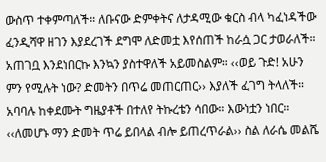ውስጥ ተቀምጣለች። ለቡናው ድምቀትና ለታዳሚው ቁርስ ብላ ካፈነዳችው ፈንዲሻዋ ዘገን እያደረገች ደግሞ ለድመቷ እየሰጠች ከራሷ ጋር ታወራለች። አጠገቧ እንደነበርኩ እንኳን ያስተዋለች አይመስልም። ‹‹ወይ ጉድ! አሁን ምን የሚሉት ነው? ድመትን በጥሬ መጠርጠር›› እያለች ፈገግ ትላለች።
አባባሉ ከቀደሙት ግዜያቶች በተለየ ትኩረቴን ሳበው። እውነቷን ነበር። ‹‹ለመሆኑ ማን ድመት ጥሬ ይበላል ብሎ ይጠረጥራል›› ስል ለራሴ መልሼ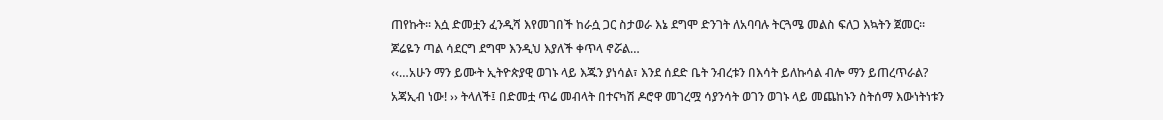ጠየኩት። እሷ ድመቷን ፈንዲሻ እየመገበች ከራሷ ጋር ስታወራ እኔ ደግሞ ድንገት ለአባባሉ ትርጓሜ መልስ ፍለጋ እኳትን ጀመር። ጆሬዬን ጣል ሳደርግ ደግሞ እንዲህ እያለች ቀጥላ ኖሯል…
‹‹…አሁን ማን ይሙት ኢትዮጵያዊ ወገኑ ላይ እጁን ያነሳል፣ እንደ ሰደድ ቤት ንብረቱን በእሳት ይለኩሳል ብሎ ማን ይጠረጥራል? አጃኢብ ነው! ›› ትላለች፤ በድመቷ ጥሬ መብላት በተናካሽ ዶሮዋ መገረሟ ሳያንሳት ወገን ወገኑ ላይ መጨከኑን ስትሰማ እውነትነቱን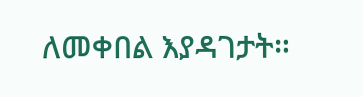ለመቀበል እያዳገታት።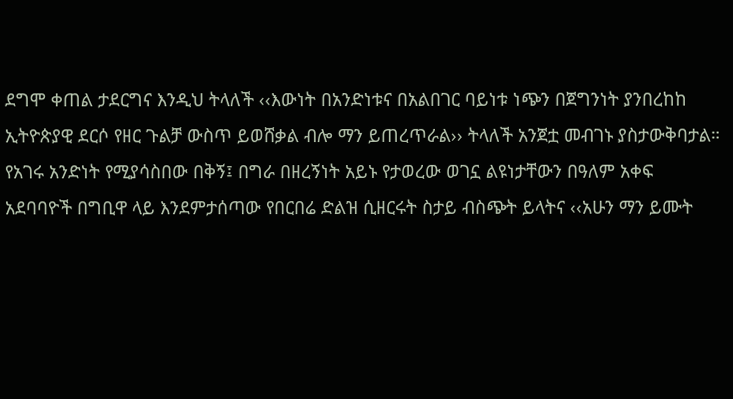ደግሞ ቀጠል ታደርግና እንዲህ ትላለች ‹‹እውነት በአንድነቱና በአልበገር ባይነቱ ነጭን በጀግንነት ያንበረከከ ኢትዮጵያዊ ደርሶ የዘር ጉልቻ ውስጥ ይወሸቃል ብሎ ማን ይጠረጥራል›› ትላለች አንጀቷ መብገኑ ያስታውቅባታል።
የአገሩ አንድነት የሚያሳስበው በቅኝ፤ በግራ በዘረኝነት አይኑ የታወረው ወገኗ ልዩነታቸውን በዓለም አቀፍ አደባባዮች በግቢዋ ላይ እንደምታሰጣው የበርበሬ ድልዝ ሲዘርሩት ስታይ ብስጭት ይላትና ‹‹አሁን ማን ይሙት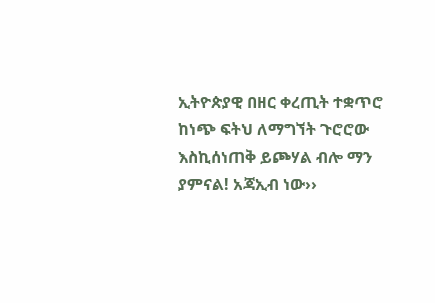ኢትዮጵያዊ በዘር ቀረጢት ተቋጥሮ ከነጭ ፍትህ ለማግኘት ጉሮሮው እስኪሰነጠቅ ይጮሃል ብሎ ማን ያምናል! አጃኢብ ነው››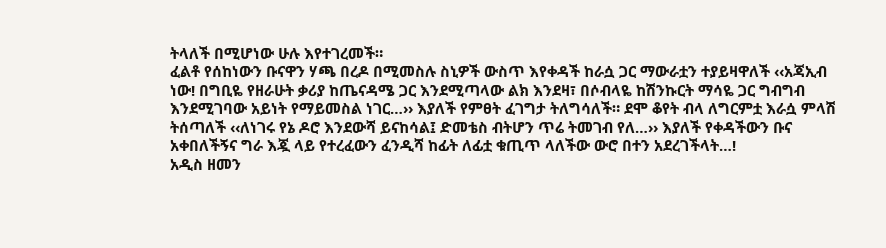ትላለች በሚሆነው ሁሉ እየተገረመች።
ፈልቶ የሰከነውን ቡናዋን ሃጫ በረዶ በሚመስሉ ስኒዎች ውስጥ እየቀዳች ከራሷ ጋር ማውራቷን ተያይዛዋለች ‹‹አጃኢብ ነው! በግቢዬ የዘራሁት ቃሪያ ከጤናዳሜ ጋር እንደሚጣላው ልክ እንደዛ፣ በሶብላዬ ከሽንኩርት ማሳዬ ጋር ግብግብ እንደሚገባው አይነት የማይመስል ነገር…›› እያለች የምፀት ፈገግታ ትለግሳለች። ደሞ ቆየት ብላ ለግርምቷ እራሷ ምላሽ ትሰጣለች ‹‹ለነገሩ የኔ ዶሮ እንደውሻ ይናከሳል፤ ድመቴስ ብትሆን ጥሬ ትመገብ የለ…›› እያለች የቀዳችውን ቡና አቀበለችኝና ግራ እጇ ላይ የተረፈውን ፈንዲሻ ከፊት ለፊቷ ቁጢጥ ላለችው ውሮ በተን አደረገችላት…!
አዲስ ዘመን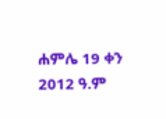ሐምሌ 19 ቀን 2012 ዓ.ም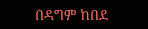በዳግም ከበደ